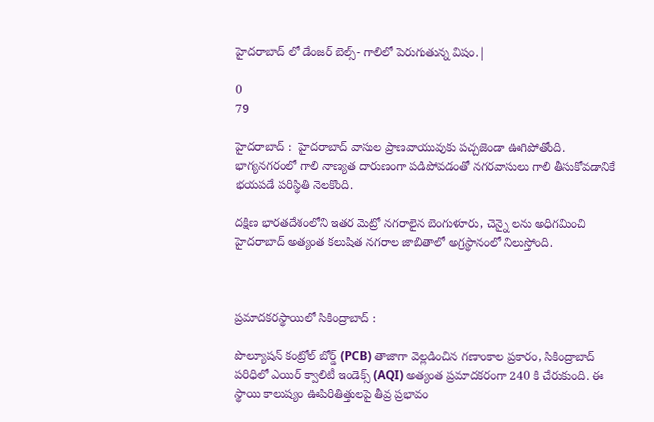హైదరాబాద్ లో డేంజర్ బెల్స్- గాలిలో పెరుగుతున్న విషం.|

0
79

హైదరాబాద్ :  హైదరాబాద్ వాసుల ప్రాణవాయువుకు పచ్చజెండా ఊగిపోతోంది. భాగ్యనగరంలో గాలి నాణ్యత దారుణంగా పడిపోవడంతో నగరవాసులు గాలి తీసుకోవడానికే భయపడే పరిస్థితి నెలకొంది.

దక్షిణ భారతదేశంలోని ఇతర మెట్రో నగరాలైన బెంగుళూరు, చెన్నై లను అధిగమించి హైదరాబాద్ అత్యంత కలుషిత నగరాల జాబితాలో అగ్రస్థానంలో నిలుస్తోంది.



ప్రమాదకరస్థాయిలో సికింద్రాబాద్ :

పొల్యూషన్ కంట్రోల్ బోర్డ్ (PCB) తాజాగా వెల్లడించిన గణాంకాల ప్రకారం, సికింద్రాబాద్ పరిధిలో ఎయిర్ క్వాలిటీ ఇండెక్స్ (AQI) అత్యంత ప్రమాదకరంగా 240 కి చేరుకుంది. ఈ స్థాయి కాలుష్యం ఊపిరితిత్తులపై తీవ్ర ప్రభావం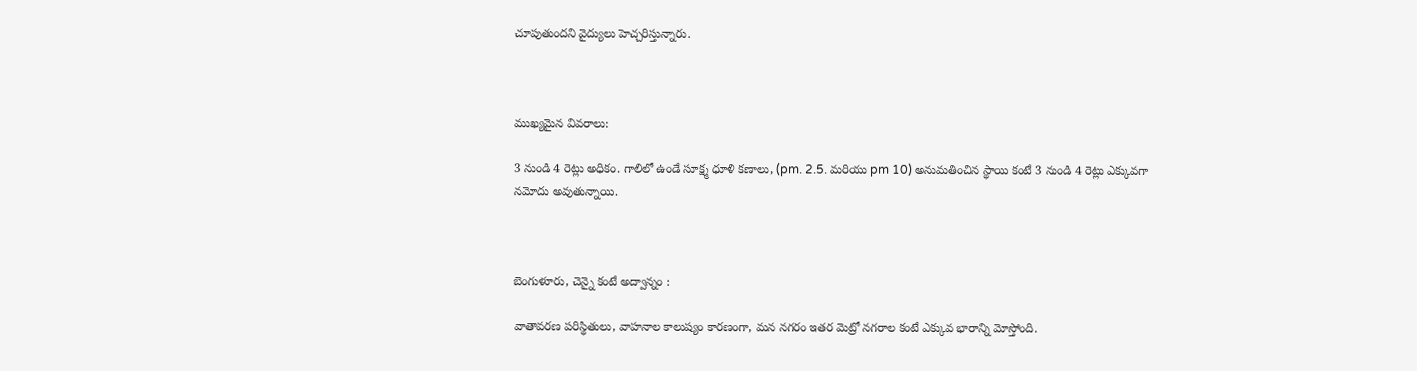చూపుతుందని వైద్యులు హెచ్చరిస్తున్నారు.



ముఖ్యమైన వివరాలు:

3 నుండి 4 రెట్లు అధికం. గాలిలో ఉండే సూక్ష్మ ధూళి కణాలు, (pm. 2.5. మరియు pm 10) అనుమతించిన స్థాయి కంటే 3 నుండి 4 రెట్లు ఎక్కువగా నమోదు అవుతున్నాయి.



బెంగుళూరు, చెన్నై కంటే అద్వాన్నం :

వాతావరణ పరిస్థితులు, వాహనాల కాలుష్యం కారణంగా, మన నగరం ఇతర మెట్రో నగరాల కంటే ఎక్కువ భారాన్ని మోస్తోంది.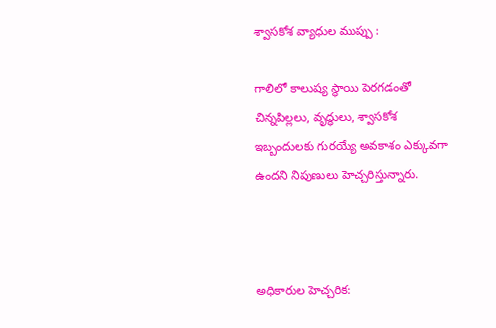శ్వాసకోశ వ్యాధుల ముప్పు :

గాలిలో కాలుష్య స్థాయి పెరగడంతో చిన్నపిల్లలు, వృద్ధులు, శ్వాసకోశ ఇబ్బందులకు గురయ్యే అవకాశం ఎక్కువగా ఉందని నిపుణులు హెచ్చరిస్తున్నారు.



అధికారుల హెచ్చరిక: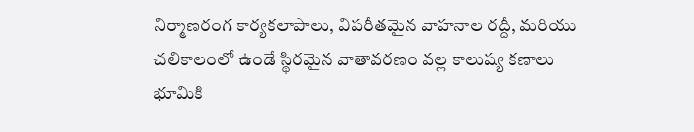నిర్మాణరంగ కార్యకలాపాలు, విపరీతమైన వాహనాల రద్దీ, మరియు చలికాలంలో ఉండే స్థిరమైన వాతావరణం వల్ల కాలుష్య కణాలు భూమికి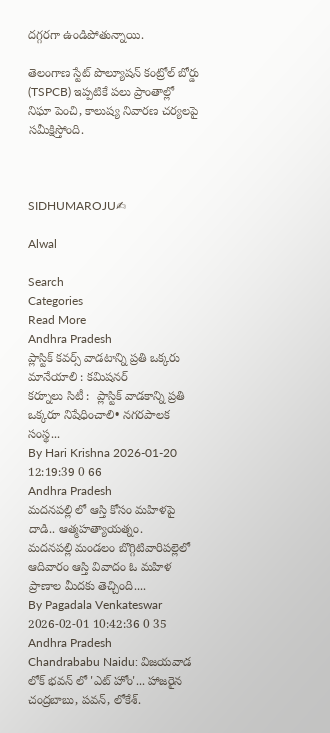దగ్గరగా ఉండిపోతున్నాయి.

తెలంగాణ స్టేట్ పొల్యూషన్ కంట్రోల్ బోర్డు (TSPCB) ఇప్పటికే పలు ప్రాంతాల్లో నిఘా పెంచి, కాలుష్య నివారణ చర్యలపై సమీక్షిస్తోంది.



SIDHUMAROJU✍

Alwal

Search
Categories
Read More
Andhra Pradesh
ప్లాస్టిక్ కవర్స్ వాడటాన్ని ప్రతి ఒక్కరు మానేయాలి : కమిషనర్
కర్నూలు సిటీ :  ప్లాస్టిక్‌ వాడకాన్ని ప్రతి ఒక్కరూ నిషేధించాలి• నగరపాలక సంస్థ...
By Hari Krishna 2026-01-20 12:19:39 0 66
Andhra Pradesh
మదనపల్లి లో ఆస్తి కోసం మహిళపై దాడి.. ఆత్మహత్యాయత్నం.
మదనపల్లి మండలం బొగ్గిటివారిపల్లెలో ఆదివారం ఆస్తి వివాదం ఓ మహిళ ప్రాణాల మీదకు తెచ్చింది....
By Pagadala Venkateswar 2026-02-01 10:42:36 0 35
Andhra Pradesh
Chandrababu Naidu: విజయవాడ లోక్ భవన్ లో 'ఎట్ హోం'... హాజరైన చంద్రబాబు, పవన్, లోకేశ్.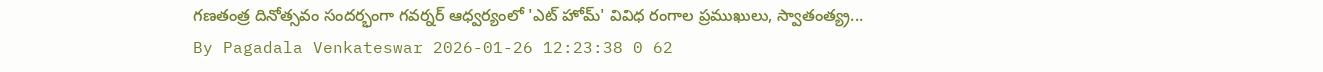గణతంత్ర దినోత్సవం సందర్భంగా గవర్నర్ ఆధ్వర్యంలో 'ఎట్ హోమ్' వివిధ రంగాల ప్రముఖులు, స్వాతంత్య్ర...
By Pagadala Venkateswar 2026-01-26 12:23:38 0 62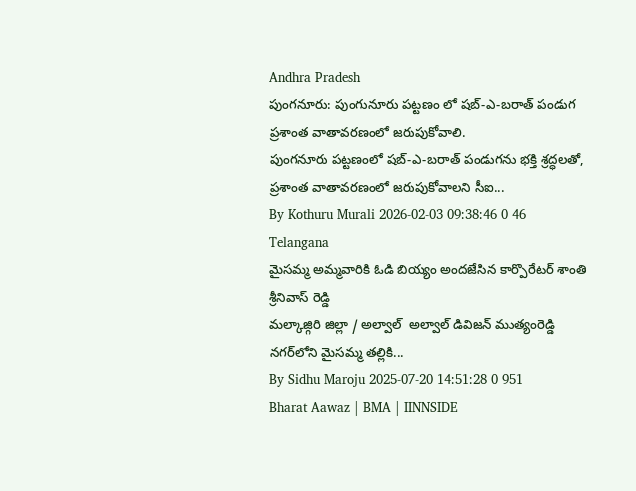Andhra Pradesh
పుంగనూరు: పుంగునూరు పట్టణం లో షబ్-ఎ-బరాత్ పండుగ ప్రశాంత వాతావరణంలో జరుపుకోవాలి.
పుంగనూరు పట్టణంలో షబ్-ఎ-బరాత్ పండుగను భక్తి శ్రద్ధలతో, ప్రశాంత వాతావరణంలో జరుపుకోవాలని సీఐ...
By Kothuru Murali 2026-02-03 09:38:46 0 46
Telangana
మైసమ్మ అమ్మవారికి ఓడి బియ్యం అందజేసిన కార్పొరేటర్ శాంతి శ్రీనివాస్ రెడ్డి
మల్కాజ్గిరి జిల్లా / అల్వాల్  అల్వాల్ డివిజన్ ముత్యంరెడ్డి నగర్‌లోని మైసమ్మ తల్లికి...
By Sidhu Maroju 2025-07-20 14:51:28 0 951
Bharat Aawaz | BMA | IINNSIDE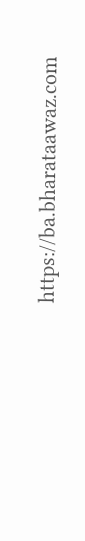https://ba.bharataawaz.com